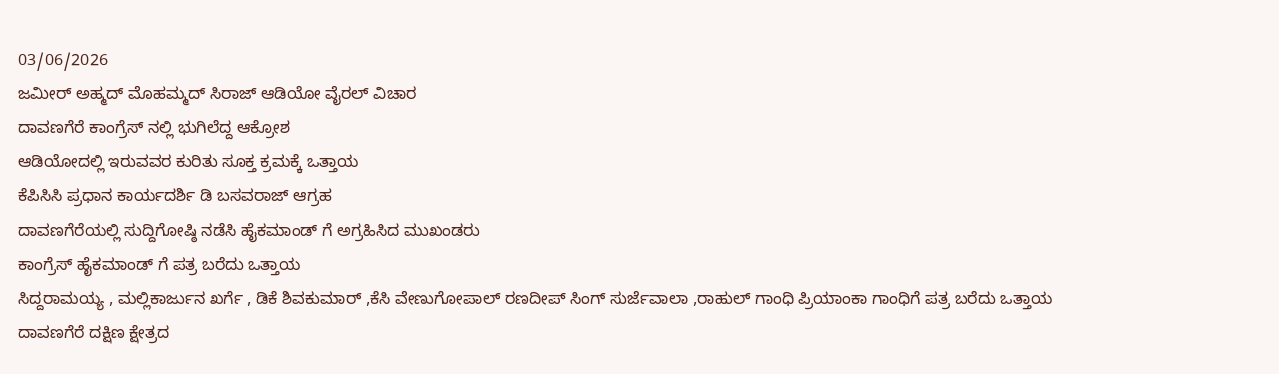03/06/2026
ಜಮೀರ್ ಅಹ್ಮದ್ ಮೊಹಮ್ಮದ್ ಸಿರಾಜ್ ಆಡಿಯೋ ವೈರಲ್ ವಿಚಾರ
ದಾವಣಗೆರೆ ಕಾಂಗ್ರೆಸ್ ನಲ್ಲಿ ಭುಗಿಲೆದ್ದ ಆಕ್ರೋಶ
ಆಡಿಯೋದಲ್ಲಿ ಇರುವವರ ಕುರಿತು ಸೂಕ್ತ ಕ್ರಮಕ್ಕೆ ಒತ್ತಾಯ
ಕೆಪಿಸಿಸಿ ಪ್ರಧಾನ ಕಾರ್ಯದರ್ಶಿ ಡಿ ಬಸವರಾಜ್ ಆಗ್ರಹ
ದಾವಣಗೆರೆಯಲ್ಲಿ ಸುದ್ದಿಗೋಷ್ಠಿ ನಡೆಸಿ ಹೈಕಮಾಂಡ್ ಗೆ ಅಗ್ರಹಿಸಿದ ಮುಖಂಡರು
ಕಾಂಗ್ರೆಸ್ ಹೈಕಮಾಂಡ್ ಗೆ ಪತ್ರ ಬರೆದು ಒತ್ತಾಯ
ಸಿದ್ದರಾಮಯ್ಯ , ಮಲ್ಲಿಕಾರ್ಜುನ ಖರ್ಗೆ , ಡಿಕೆ ಶಿವಕುಮಾರ್ ,ಕೆಸಿ ವೇಣುಗೋಪಾಲ್ ರಣದೀಪ್ ಸಿಂಗ್ ಸುರ್ಜೆವಾಲಾ ,ರಾಹುಲ್ ಗಾಂಧಿ ಪ್ರಿಯಾಂಕಾ ಗಾಂಧಿಗೆ ಪತ್ರ ಬರೆದು ಒತ್ತಾಯ
ದಾವಣಗೆರೆ ದಕ್ಷಿಣ ಕ್ಷೇತ್ರದ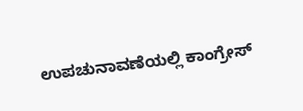ಉಪಚುನಾವಣೆಯಲ್ಲಿ ಕಾಂಗ್ರೇಸ್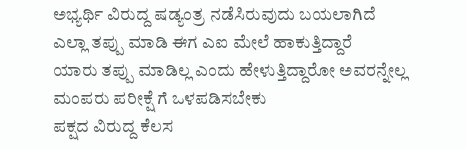ಅಭ್ಯರ್ಥಿ ವಿರುದ್ದ ಷಡ್ಯಂತ್ರ ನಡೆಸಿರುವುದು ಬಯಲಾಗಿದೆ
ಎಲ್ಲಾ ತಪ್ಪು ಮಾಡಿ ಈಗ ಎಐ ಮೇಲೆ ಹಾಕುತ್ತಿದ್ದಾರೆ
ಯಾರು ತಪ್ಪು ಮಾಡಿಲ್ಲ ಎಂದು ಹೇಳುತ್ತಿದ್ದಾರೋ ಅವರನ್ನೇಲ್ಲ
ಮಂಪರು ಪರೀಕ್ಷೆ ಗೆ ಒಳಪಡಿಸಬೇಕು
ಪಕ್ಷದ ವಿರುದ್ದ ಕೆಲಸ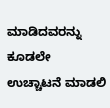ಮಾಡಿದವರನ್ನು ಕೂಡಲೇ ಉಚ್ಚಾಟನೆ ಮಾಡಲಿ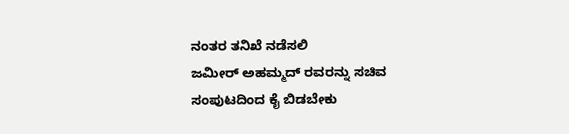ನಂತರ ತನಿಖೆ ನಡೆಸಲಿ
ಜಮೀರ್ ಅಹಮ್ಮದ್ ರವರನ್ನು ಸಚಿವ ಸಂಪುಟದಿಂದ ಕೈ ಬಿಡಬೇಕು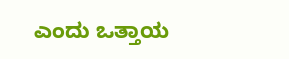ಎಂದು ಒತ್ತಾಯ